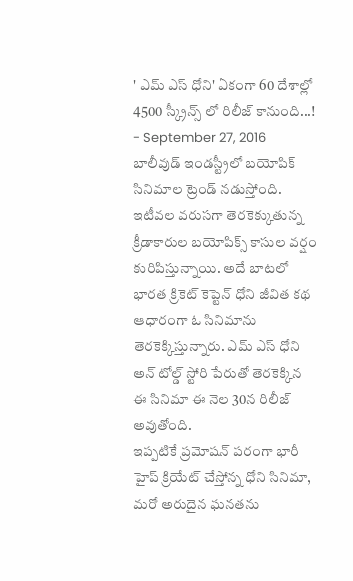' ఎమ్ ఎస్ ధోని' ఏకంగా 60 దేశాల్లో 4500 స్క్రీన్స్ లో రిలీజ్ కానుంది...!
- September 27, 2016
బాలీవుడ్ ఇండస్ట్రీలో బయోపిక్ సినిమాల ట్రెండ్ నడుస్తోంది. ఇటీవల వరుసగా తెరకెక్కుతున్న క్రీడాకారుల బయోపిక్స్ కాసుల వర్షం కురిపిస్తున్నాయి. అదే బాటలో భారత క్రికెట్ కెప్టెన్ ధోని జీవిత కథ ఆధారంగా ఓ సినిమాను తెరకెక్కిస్తున్నారు. ఎమ్ ఎస్ ధోని అన్ టోల్డ్ స్టోరి పేరుతో తెరకెక్కిన ఈ సినిమా ఈ నెల 30న రిలీజ్ అవుతోంది.
ఇప్పటికే ప్రమోషన్ పరంగా భారీ హైప్ క్రియేట్ చేస్తోన్న ధోని సినిమా, మరో అరుదైన ఘనతను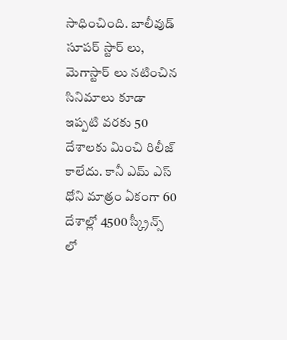సాధించింది. బాలీవుడ్ సూపర్ స్టార్ లు, మెగాస్టార్ లు నటించిన సినిమాలు కూడా ఇప్పటి వరకు 50 దేశాలకు మించి రిలీజ్ కాలేదు. కానీ ఎమ్ ఎస్ ధోని మాత్రం ఏకంగా 60 దేశాల్లో 4500 స్క్రీన్స్ లో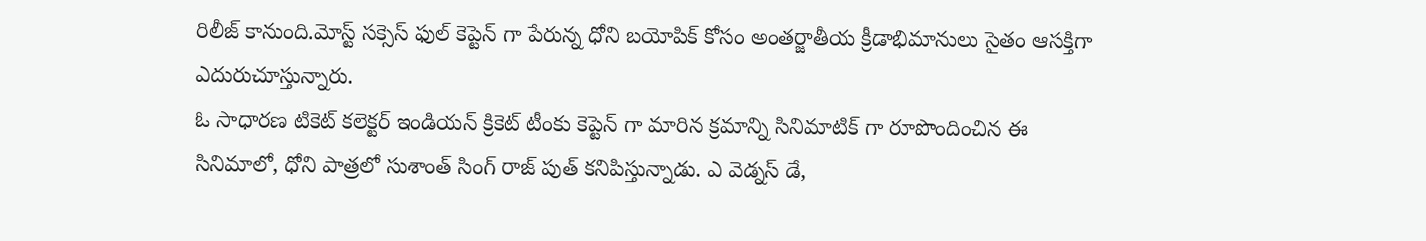రిలీజ్ కానుంది.మోస్ట్ సక్సెస్ ఫుల్ కెప్టెన్ గా పేరున్న ధోని బయోపిక్ కోసం అంతర్జాతీయ క్రీడాభిమానులు సైతం ఆసక్తిగా ఎదురుచూస్తున్నారు.
ఓ సాధారణ టికెట్ కలెక్టర్ ఇండియన్ క్రికెట్ టీంకు కెప్టెన్ గా మారిన క్రమాన్ని సినిమాటిక్ గా రూపొందించిన ఈ సినిమాలో, ధోని పాత్రలో సుశాంత్ సింగ్ రాజ్ పుత్ కనిపిస్తున్నాడు. ఎ వెడ్నస్ డే,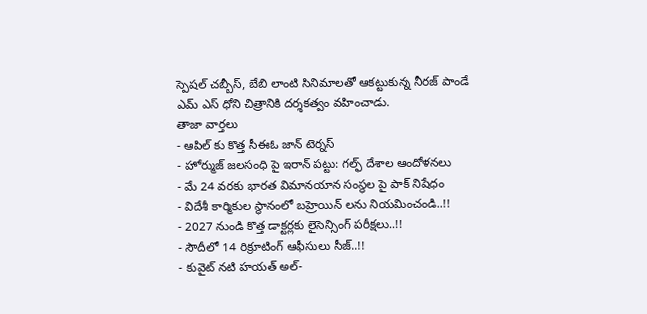స్పెషల్ చబ్బీస్, బేబి లాంటి సినిమాలతో ఆకట్టుకున్న నీరజ్ పాండే ఎమ్ ఎస్ ధోని చిత్రానికి దర్శకత్వం వహించాడు.
తాజా వార్తలు
- ఆపిల్ కు కొత్త సీఈఓ జాన్ టెర్నస్
- హోర్ముజ్ జలసంధి పై ఇరాన్ పట్టు: గల్ఫ్ దేశాల ఆందోళనలు
- మే 24 వరకు భారత విమానయాన సంస్థల పై పాక్ నిషేధం
- విదేశీ కార్మికుల స్థానంలో బహ్రెయిన్ లను నియమించండి..!!
- 2027 నుండి కొత్త డాక్టర్లకు లైసెన్సింగ్ పరీక్షలు..!!
- సౌదీలో 14 రిక్రూటింగ్ ఆఫీసులు సీజ్..!!
- కువైట్ నటి హయత్ అల్-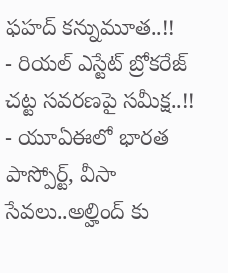ఫహద్ కన్నుమూత..!!
- రియల్ ఎస్టేట్ బ్రోకరేజ్ చట్ట సవరణపై సమీక్ష..!!
- యూఏఈలో భారత పాస్పోర్ట్, వీసా సేవలు..అల్హింద్ కు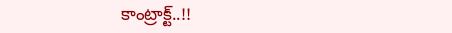కాంట్రాక్ట్..!!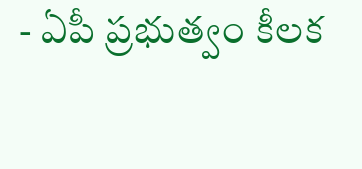- ఏపీ ప్రభుత్వం కీలక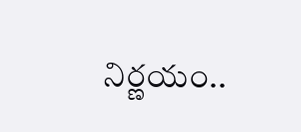నిర్ణయం..